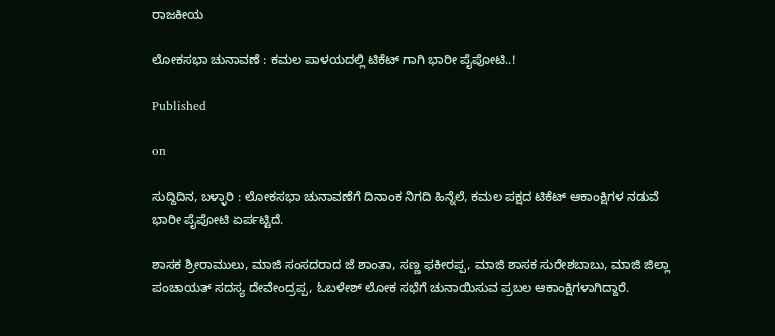ರಾಜಕೀಯ

ಲೋಕಸಭಾ ಚುನಾವಣೆ : ಕಮಲ‌ ಪಾಳಯದಲ್ಲಿ‌ ಟಿಕೆಟ್ ಗಾಗಿ ಭಾರೀ ಪೈಪೋಟಿ..!

Published

on

ಸುದ್ದಿದಿನ, ಬಳ್ಳಾರಿ : ಲೋಕಸಭಾ ಚುನಾವಣೆಗೆ ದಿನಾಂಕ ನಿಗದಿ ಹಿನ್ನೆಲೆ, ಕಮಲ ಪಕ್ಷದ ಟಿಕೆಟ್ ಆಕಾಂಕ್ಷಿಗಳ ನಡುವೆ ಭಾರೀ ಪೈಪೋಟಿ‌ ಏರ್ಪಟ್ಟಿದೆ.

ಶಾಸಕ ಶ್ರೀರಾಮುಲು, ಮಾಜಿ ಸಂಸದರಾದ ಜೆ ಶಾಂತಾ, ಸಣ್ಣ ಫಕೀರಪ್ಪ, ಮಾಜಿ ಶಾಸಕ ಸುರೇಶಬಾಬು, ಮಾಜಿ ಜಿಲ್ಲಾ ಪಂಚಾಯತ್ ಸದಸ್ಯ ದೇವೇಂದ್ರಪ್ಪ, ಓಬಳೇಶ್ ಲೋಕ ಸಭೆಗೆ ಚುನಾಯಿಸುವ ಪ್ರಬಲ ಆಕಾಂಕ್ಷಿಗಳಾಗಿದ್ದಾರೆ.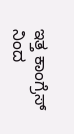ಇತ್ತ ಕಾಂಗ್ರೆಸ್ ನಿಂದ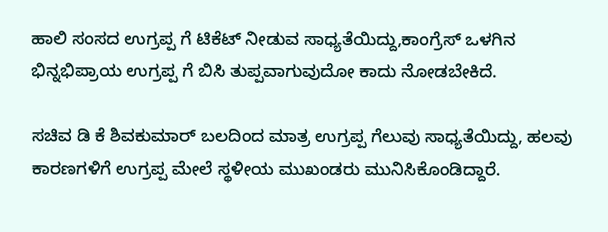ಹಾಲಿ ಸಂಸದ ಉಗ್ರಪ್ಪ ಗೆ ಟಿಕೆಟ್ ನೀಡುವ ಸಾಧ್ಯತೆಯಿದ್ದು,ಕಾಂಗ್ರೆಸ್ ಒಳಗಿನ ಭಿನ್ನಭಿಪ್ರಾಯ ಉಗ್ರಪ್ಪ ಗೆ ಬಿಸಿ ತುಪ್ಪವಾಗುವುದೋ ಕಾದು ನೋಡಬೇಕಿದೆ.

ಸಚಿವ ಡಿ ಕೆ ಶಿವಕುಮಾರ್ ಬಲದಿಂದ ಮಾತ್ರ ಉಗ್ರಪ್ಪ ಗೆಲುವು ಸಾಧ್ಯತೆ‌ಯಿದ್ದು, ಹಲವು ಕಾರಣಗಳಿಗೆ ಉಗ್ರಪ್ಪ ಮೇಲೆ ಸ್ಥಳೀಯ ಮುಖಂಡರು ಮುನಿಸಿಕೊಂಡಿದ್ದಾರೆ.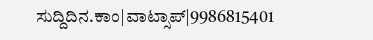ಸುದ್ದಿದಿನ.ಕಾಂ|ವಾಟ್ಸಾಪ್|9986815401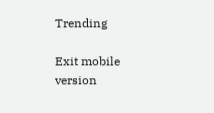Trending

Exit mobile version